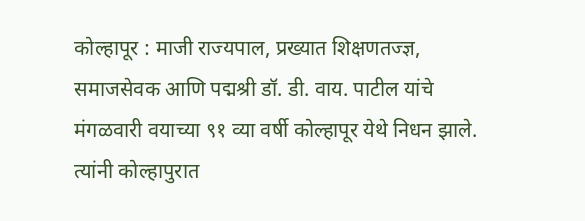कोल्हापूर : माजी राज्यपाल, प्रख्यात शिक्षणतज्ज्ञ, समाजसेवक आणि पद्मश्री डॉ. डी. वाय. पाटील यांचे मंगळवारी वयाच्या ९१ व्या वर्षी कोल्हापूर येथे निधन झाले. त्यांनी कोल्हापुरात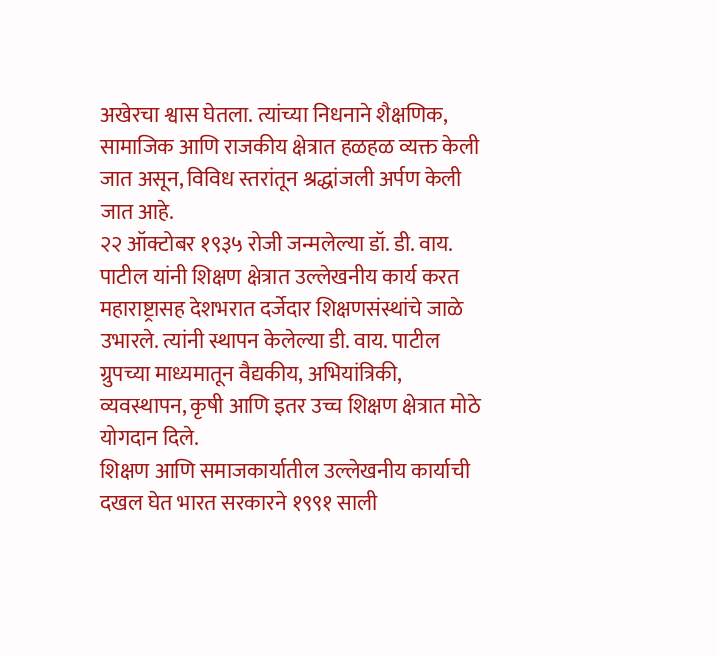अखेरचा श्वास घेतला. त्यांच्या निधनाने शैक्षणिक, सामाजिक आणि राजकीय क्षेत्रात हळहळ व्यक्त केली जात असून, विविध स्तरांतून श्रद्धांजली अर्पण केली जात आहे.
२२ ऑक्टोबर १९३५ रोजी जन्मलेल्या डॉ. डी. वाय. पाटील यांनी शिक्षण क्षेत्रात उल्लेखनीय कार्य करत महाराष्ट्रासह देशभरात दर्जेदार शिक्षणसंस्थांचे जाळे उभारले. त्यांनी स्थापन केलेल्या डी. वाय. पाटील ग्रुपच्या माध्यमातून वैद्यकीय, अभियांत्रिकी, व्यवस्थापन, कृषी आणि इतर उच्च शिक्षण क्षेत्रात मोठे योगदान दिले.
शिक्षण आणि समाजकार्यातील उल्लेखनीय कार्याची दखल घेत भारत सरकारने १९९१ साली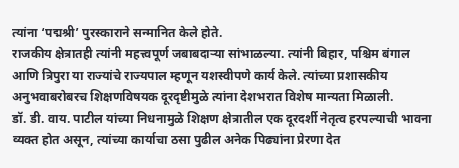त्यांना ‘पद्मश्री’ पुरस्काराने सन्मानित केले होते.
राजकीय क्षेत्रातही त्यांनी महत्त्वपूर्ण जबाबदाऱ्या सांभाळल्या. त्यांनी बिहार, पश्चिम बंगाल आणि त्रिपुरा या राज्यांचे राज्यपाल म्हणून यशस्वीपणे कार्य केले. त्यांच्या प्रशासकीय अनुभवाबरोबरच शिक्षणविषयक दूरदृष्टीमुळे त्यांना देशभरात विशेष मान्यता मिळाली.
डॉ. डी. वाय. पाटील यांच्या निधनामुळे शिक्षण क्षेत्रातील एक दूरदर्शी नेतृत्व हरपल्याची भावना व्यक्त होत असून, त्यांच्या कार्याचा ठसा पुढील अनेक पिढ्यांना प्रेरणा देत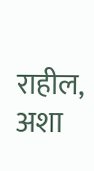राहील, अशा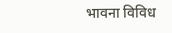भावना विविध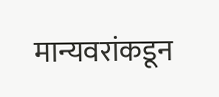मान्यवरांकडून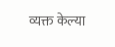व्यक्त केल्या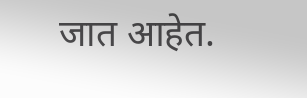जात आहेत.